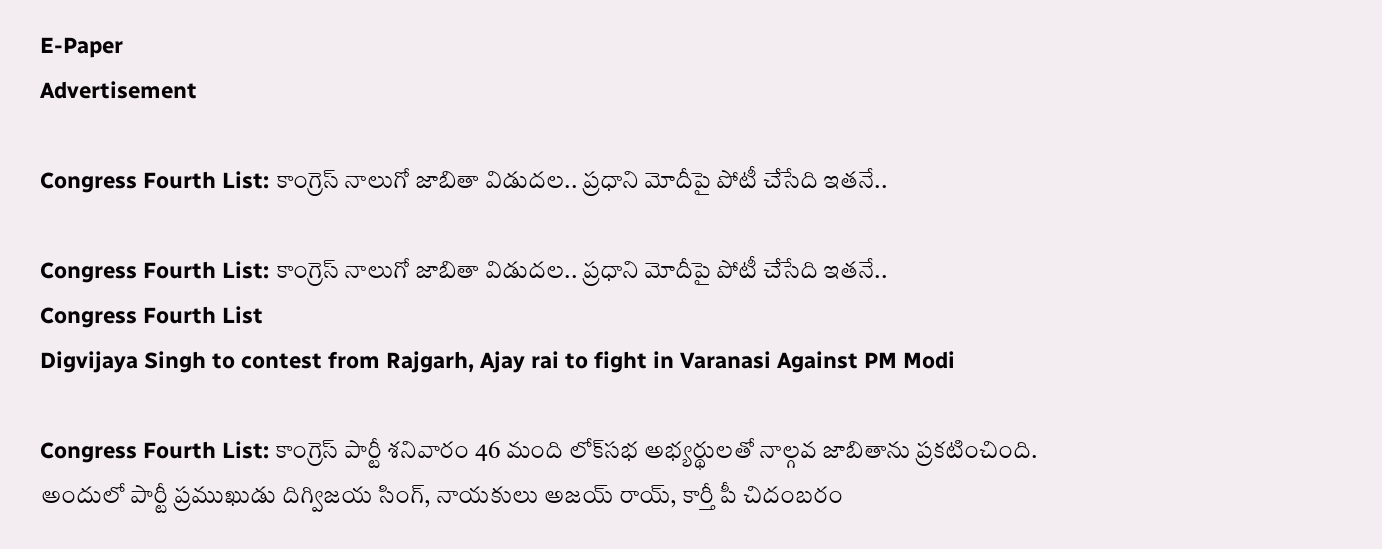E-Paper
Advertisement

Congress Fourth List: కాంగ్రెస్ నాలుగో జాబితా విడుదల.. ప్రధాని మోదీపై పోటీ చేసేది ఇతనే..

Congress Fourth List: కాంగ్రెస్ నాలుగో జాబితా విడుదల.. ప్రధాని మోదీపై పోటీ చేసేది ఇతనే..
Congress Fourth List
Digvijaya Singh to contest from Rajgarh, Ajay rai to fight in Varanasi Against PM Modi

Congress Fourth List: కాంగ్రెస్ పార్టీ శనివారం 46 మంది లోక్‌సభ అభ్యర్థులతో నాల్గవ జాబితాను ప్రకటించింది. అందులో పార్టీ ప్రముఖుడు దిగ్విజయ సింగ్, నాయకులు అజయ్ రాయ్, కార్తీ పీ చిదంబరం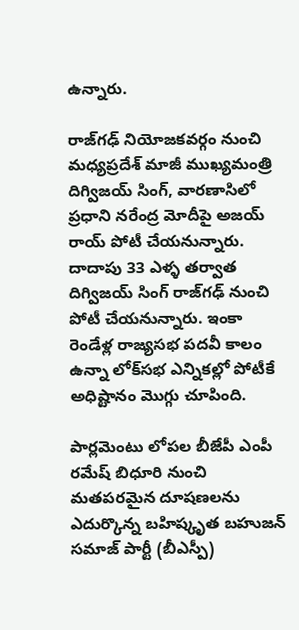ఉన్నారు.

రాజ్‌గఢ్ నియోజకవర్గం నుంచి మధ్యప్రదేశ్ మాజీ ముఖ్యమంత్రి దిగ్విజయ్ సింగ్, వారణాసిలో ప్రధాని నరేంద్ర మోదీపై అజయ్ రాయ్ పోటీ చేయనున్నారు. దాదాపు 33 ఎళ్ళ తర్వాత దిగ్విజయ్ సింగ్ రాజ్‌గఢ్ నుంచి పోటీ చేయనున్నారు. ఇంకా రెండేళ్ల రాజ్యసభ పదవీ కాలం ఉన్నా లోక్‌సభ ఎన్నికల్లో పోటీకే అధిష్టానం మొగ్గు చూపింది.

పార్లమెంటు లోపల బీజేపీ ఎంపీ రమేష్ బిధూరి నుంచి మతపరమైన దూషణలను ఎదుర్కొన్న బహిష్కృత బహుజన్ సమాజ్ పార్టీ (బీఎస్పీ)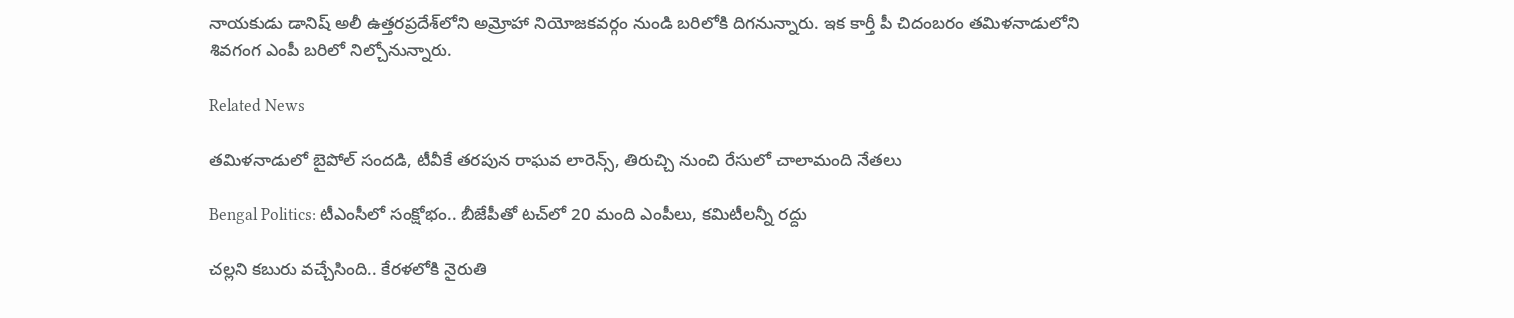నాయకుడు డానిష్ అలీ ఉత్తరప్రదేశ్‌లోని అమ్రోహా నియోజకవర్గం నుండి బరిలోకి దిగనున్నారు. ఇక కార్తీ పీ చిదంబరం తమిళనాడులోని శివగంగ ఎంపీ బరిలో నిల్చోనున్నారు.

Related News

తమిళనాడులో బైపోల్ సందడి, టీవీకే తరపున రాఘవ లారెన్స్‌, తిరుచ్చి నుంచి రేసులో చాలామంది నేతలు

Bengal Politics: టీఎంసీలో సంక్షోభం.. బీజేపీతో టచ్‌లో 20 మంది ఎంపీలు, కమిటీలన్నీ రద్దు

చల్లని కబురు వచ్చేసింది.. కేరళలోకి నైరుతి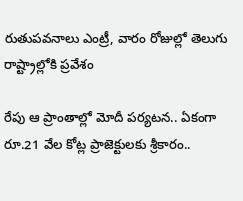రుతుపవనాలు ఎంట్రీ, వారం రోజుల్లో తెలుగు రాష్ట్రాల్లోకి ప్రవేశం

రేపు ఆ ప్రాంతాల్లో మోదీ పర్యటన.. ఏకంగా రూ.21 వేల కోట్ల ప్రాజెక్టులకు శ్రీకారం..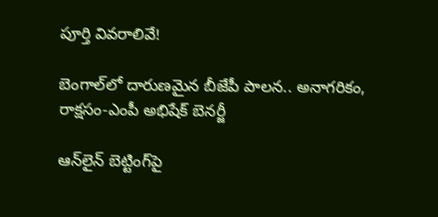పూర్తి వివరాలివే!

బెంగాల్‌లో దారుణమైన బీజేపీ పాలన.. అనాగరికం, రాక్షసం-ఎంపీ అభిషేక్ బెనర్జీ

ఆన్‌లైన్ బెట్టింగ్‌పై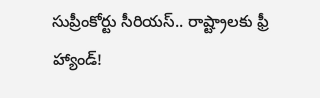సుప్రీంకోర్టు సీరియస్.. రాష్ట్రాలకు ఫ్రీ హ్యాండ్!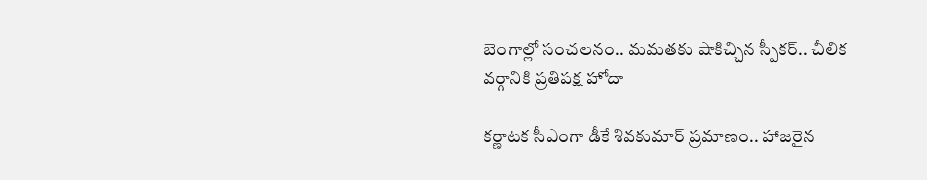బెంగాల్లో సంచలనం.. మమతకు షాకిచ్చిన స్పీకర్.. చీలిక వర్గానికి ప్రతిపక్ష హోదా

కర్ణాటక సీఎంగా డీకే శివకుమార్‌ ప్రమాణం.. హాజరైన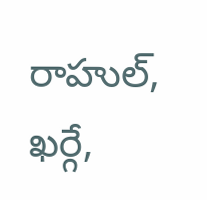రాహుల్, ఖర్గే,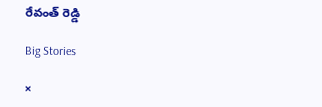రేవంత్ రెడ్డి

Big Stories

×